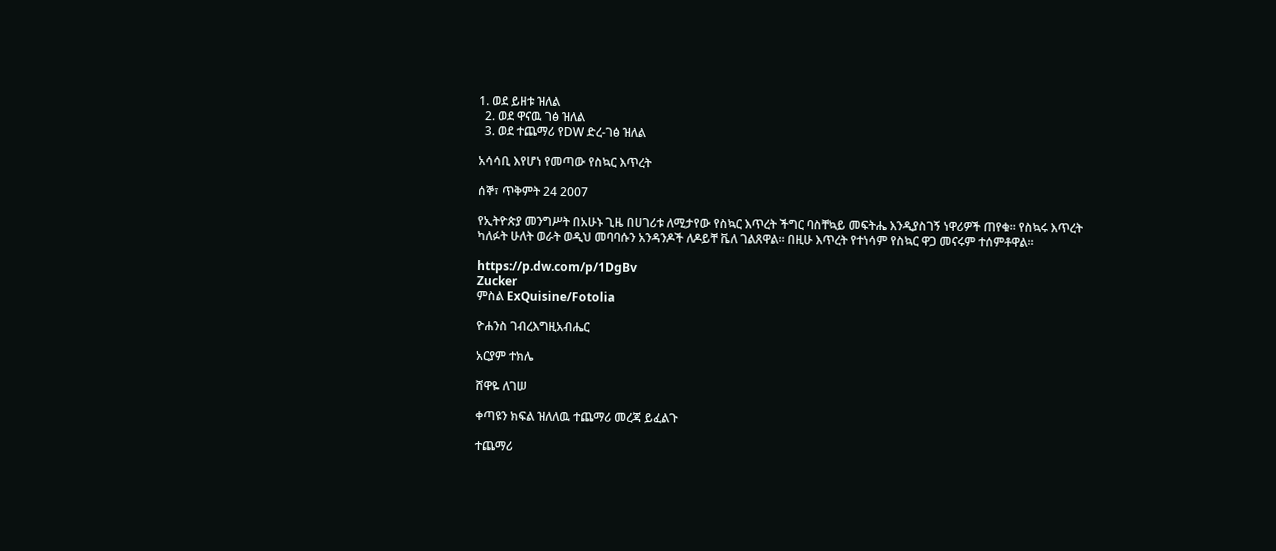1. ወደ ይዘቱ ዝለል
  2. ወደ ዋናዉ ገፅ ዝለል
  3. ወደ ተጨማሪ የDW ድረ-ገፅ ዝለል

አሳሳቢ እየሆነ የመጣው የስኳር እጥረት

ሰኞ፣ ጥቅምት 24 2007

የኢትዮጵያ መንግሥት በአሁኑ ጊዜ በሀገሪቱ ለሚታየው የስኳር እጥረት ችግር ባስቸኳይ መፍትሔ እንዲያስገኝ ነዋሪዎች ጠየቁ። የስኳሩ እጥረት ካለፉት ሁለት ወራት ወዲህ መባባሱን አንዳንዶች ለዶይቸ ቬለ ገልጸዋል። በዚሁ እጥረት የተነሳም የስኳር ዋጋ መናሩም ተሰምቶዋል።

https://p.dw.com/p/1DgBv
Zucker
ምስል ExQuisine/Fotolia

ዮሐንስ ገብረእግዚአብሔር

አርያም ተክሌ

ሸዋዬ ለገሠ

ቀጣዩን ክፍል ዝለለዉ ተጨማሪ መረጃ ይፈልጉ

ተጨማሪ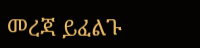መረጃ ይፈልጉ